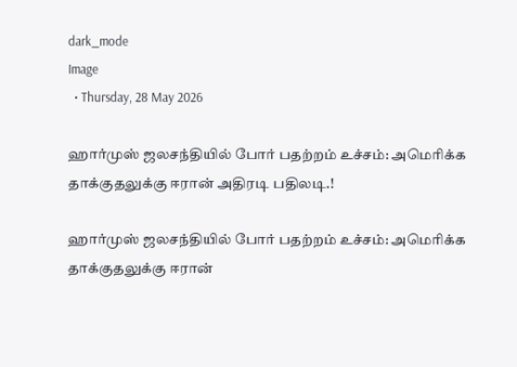dark_mode
Image
  • Thursday, 28 May 2026

ஹார்முஸ் ஜலசந்தியில் போர் பதற்றம் உச்சம்: அமெரிக்க தாக்குதலுக்கு ஈரான் அதிரடி பதிலடி.!

ஹார்முஸ் ஜலசந்தியில் போர் பதற்றம் உச்சம்: அமெரிக்க தாக்குதலுக்கு ஈரான்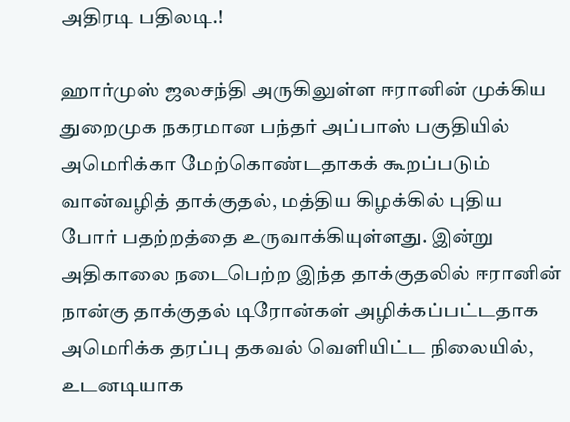அதிரடி பதிலடி.!

ஹார்முஸ் ஜலசந்தி அருகிலுள்ள ஈரானின் முக்கிய துறைமுக நகரமான பந்தர் அப்பாஸ் பகுதியில் அமெரிக்கா மேற்கொண்டதாகக் கூறப்படும் வான்வழித் தாக்குதல், மத்திய கிழக்கில் புதிய போர் பதற்றத்தை உருவாக்கியுள்ளது. இன்று அதிகாலை நடைபெற்ற இந்த தாக்குதலில் ஈரானின் நான்கு தாக்குதல் டிரோன்கள் அழிக்கப்பட்டதாக அமெரிக்க தரப்பு தகவல் வெளியிட்ட நிலையில், உடனடியாக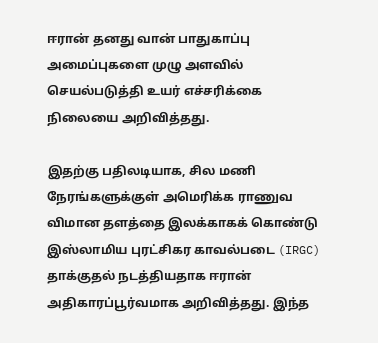ஈரான் தனது வான் பாதுகாப்பு அமைப்புகளை முழு அளவில் செயல்படுத்தி உயர் எச்சரிக்கை நிலையை அறிவித்தது.

இதற்கு பதிலடியாக, சில மணி நேரங்களுக்குள் அமெரிக்க ராணுவ விமான தளத்தை இலக்காகக் கொண்டு இஸ்லாமிய புரட்சிகர காவல்படை (IRGC) தாக்குதல் நடத்தியதாக ஈரான் அதிகாரப்பூர்வமாக அறிவித்தது. இந்த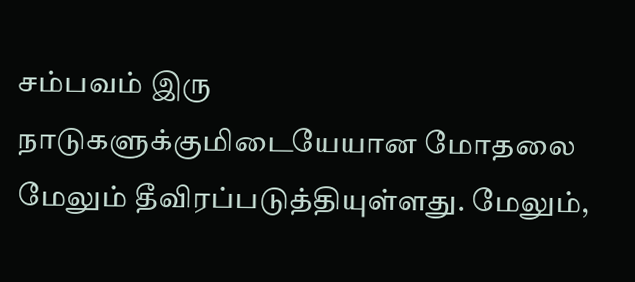சம்பவம் இரு நாடுகளுக்குமிடையேயான மோதலை மேலும் தீவிரப்படுத்தியுள்ளது. மேலும்,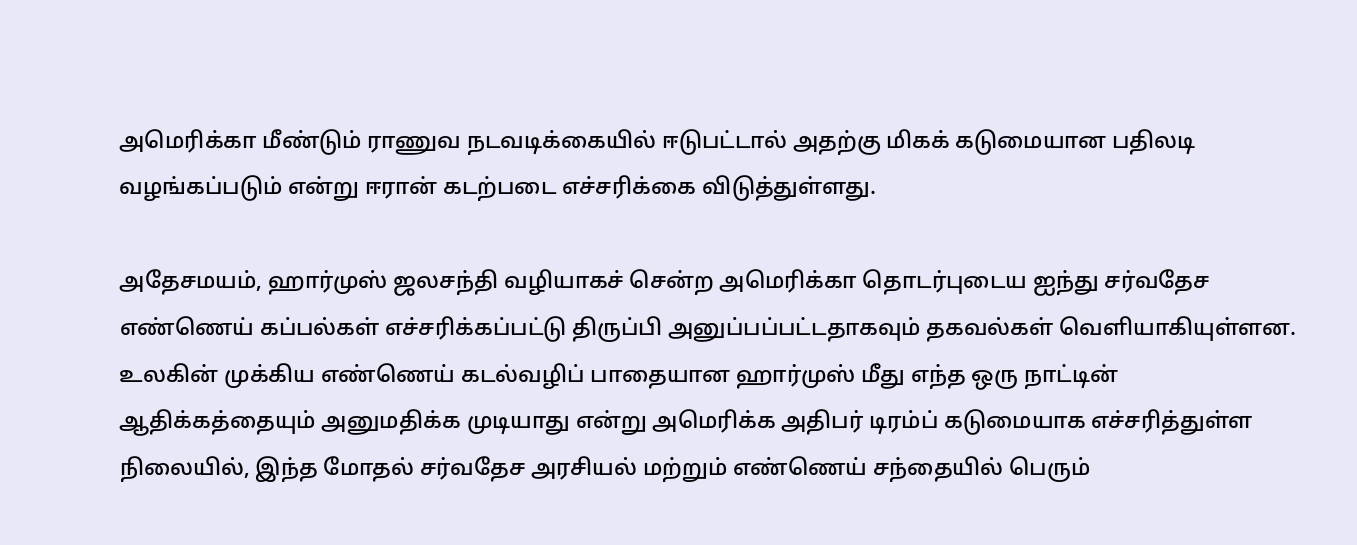அமெரிக்கா மீண்டும் ராணுவ நடவடிக்கையில் ஈடுபட்டால் அதற்கு மிகக் கடுமையான பதிலடி வழங்கப்படும் என்று ஈரான் கடற்படை எச்சரிக்கை விடுத்துள்ளது.

அதேசமயம், ஹார்முஸ் ஜலசந்தி வழியாகச் சென்ற அமெரிக்கா தொடர்புடைய ஐந்து சர்வதேச எண்ணெய் கப்பல்கள் எச்சரிக்கப்பட்டு திருப்பி அனுப்பப்பட்டதாகவும் தகவல்கள் வெளியாகியுள்ளன. உலகின் முக்கிய எண்ணெய் கடல்வழிப் பாதையான ஹார்முஸ் மீது எந்த ஒரு நாட்டின் ஆதிக்கத்தையும் அனுமதிக்க முடியாது என்று அமெரிக்க அதிபர் டிரம்ப் கடுமையாக எச்சரித்துள்ள நிலையில், இந்த மோதல் சர்வதேச அரசியல் மற்றும் எண்ணெய் சந்தையில் பெரும்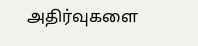அதிர்வுகளை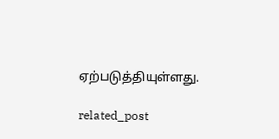ஏற்படுத்தியுள்ளது.

related_post